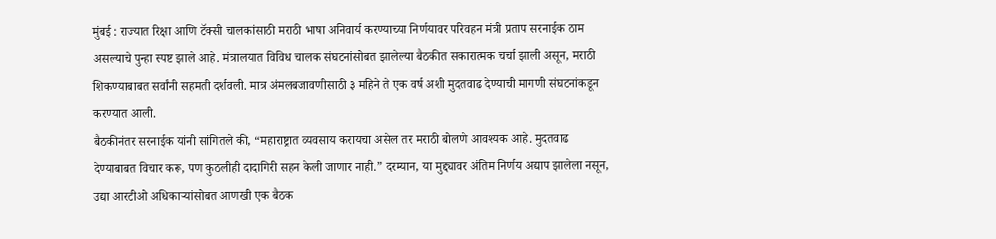मुंबई : राज्यात रिक्षा आणि टॅक्सी चालकांसाठी मराठी भाषा अनिवार्य करण्याच्या निर्णयावर परिवहन मंत्री प्रताप सरनाईक ठाम असल्याचे पुन्हा स्पष्ट झाले आहे. मंत्रालयात विविध चालक संघटनांसोबत झालेल्या बैठकीत सकारात्मक चर्चा झाली असून, मराठी शिकण्याबाबत सर्वांनी सहमती दर्शवली. मात्र अंमलबजावणीसाठी ३ महिने ते एक वर्ष अशी मुदतवाढ देण्याची मागणी संघटनांकडून करण्यात आली.
बैठकीनंतर सरनाईक यांनी सांगितले की, “महाराष्ट्रात व्यवसाय करायचा असेल तर मराठी बोलणे आवश्यक आहे. मुदतवाढ देण्याबाबत विचार करू, पण कुठलीही दादागिरी सहन केली जाणार नाही.” दरम्यान, या मुद्द्यावर अंतिम निर्णय अद्याप झालेला नसून, उद्या आरटीओ अधिकाऱ्यांसोबत आणखी एक बैठक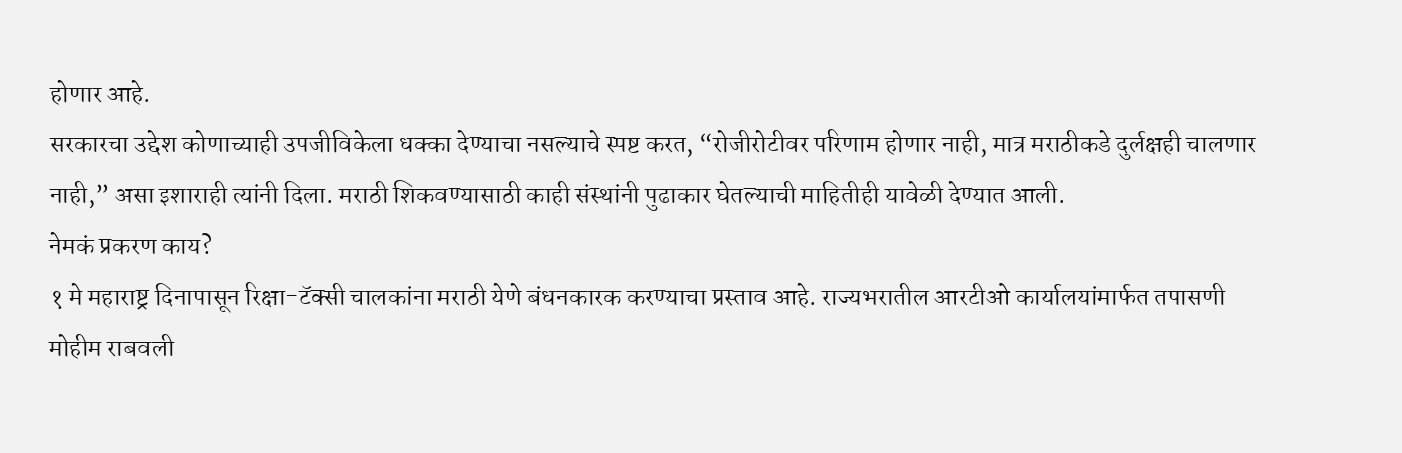होणार आहे.
सरकारचा उद्देश कोणाच्याही उपजीविकेला धक्का देण्याचा नसल्याचे स्पष्ट करत, “रोजीरोटीवर परिणाम होणार नाही, मात्र मराठीकडे दुर्लक्षही चालणार नाही,” असा इशाराही त्यांनी दिला. मराठी शिकवण्यासाठी काही संस्थांनी पुढाकार घेतल्याची माहितीही यावेळी देण्यात आली.
नेमकं प्रकरण काय?
१ मे महाराष्ट्र दिनापासून रिक्षा-टॅक्सी चालकांना मराठी येणे बंधनकारक करण्याचा प्रस्ताव आहे. राज्यभरातील आरटीओ कार्यालयांमार्फत तपासणी मोहीम राबवली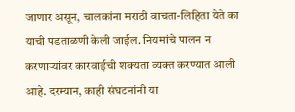जाणार असून, चालकांना मराठी वाचता-लिहिता येते का याची पडताळणी केली जाईल. नियमांचे पालन न करणाऱ्यांवर कारवाईची शक्यता व्यक्त करण्यात आली आहे. दरम्यान, काही संघटनांनी या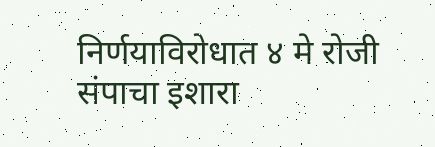निर्णयाविरोधात ४ मे रोजी संपाचा इशारा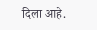दिला आहे.